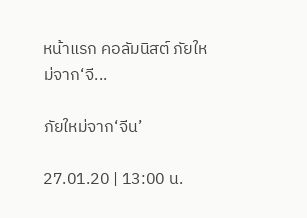หน้าแรก คอลัมนิสต์ ภัยใหม่จาก‘จี...

ภัยใหม่จาก‘จีน’

27.01.20 | 13:00 น.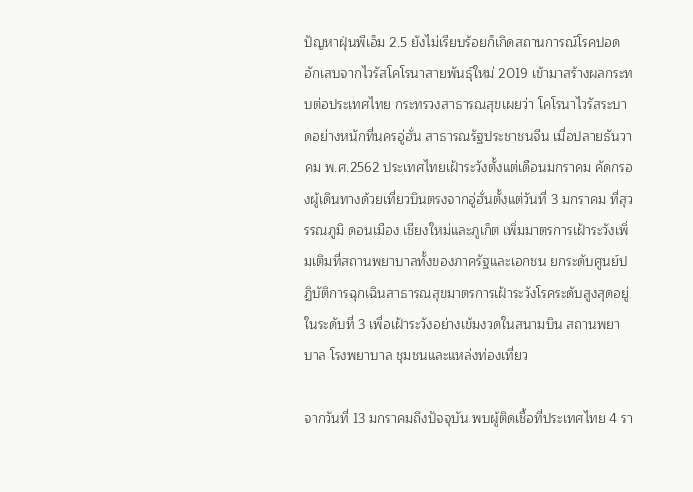ปัญหาฝุ่นพีเอ็ม 2.5 ยังไม่เรียบร้อยก็เกิดสถานการณ์โรคปอดอักเสบจากไวรัสโคโรนาสายพันธุ์ใหม่ 2019 เข้ามาสร้างผลกระทบต่อประเทศไทย กระทรวงสาธารณสุขเผยว่า โคโรนาไวรัสระบาดอย่างหนักที่นครอู่ฮั่น สาธารณรัฐประชาชนจีน เมื่อปลายธันวาคม พ.ศ.2562 ประเทศไทยเฝ้าระวังตั้งแต่เดือนมกราคม คัดกรองผู้เดินทางด้วยเที่ยวบินตรงจากอู่ฮั่นตั้งแต่วันที่ 3 มกราคม ที่สุวรรณภูมิ ดอนเมือง เชียงใหม่และภูเก็ต เพิ่มมาตรการเฝ้าระวังเพิ่มเติมที่สถานพยาบาลทั้งของภาครัฐและเอกชน ยกระดับศูนย์ปฏิบัติการฉุกเฉินสาธารณสุขมาตรการเฝ้าระวังโรคระดับสูงสุดอยู่ในระดับที่ 3 เพื่อเฝ้าระวังอย่างเข้มงวดในสนามบิน สถานพยาบาล โรงพยาบาล ชุมชนและแหล่งท่องเที่ยว

จากวันที่ 13 มกราคมถึงปัจจุบัน พบผู้ติดเชื้อที่ประเทศไทย 4 รา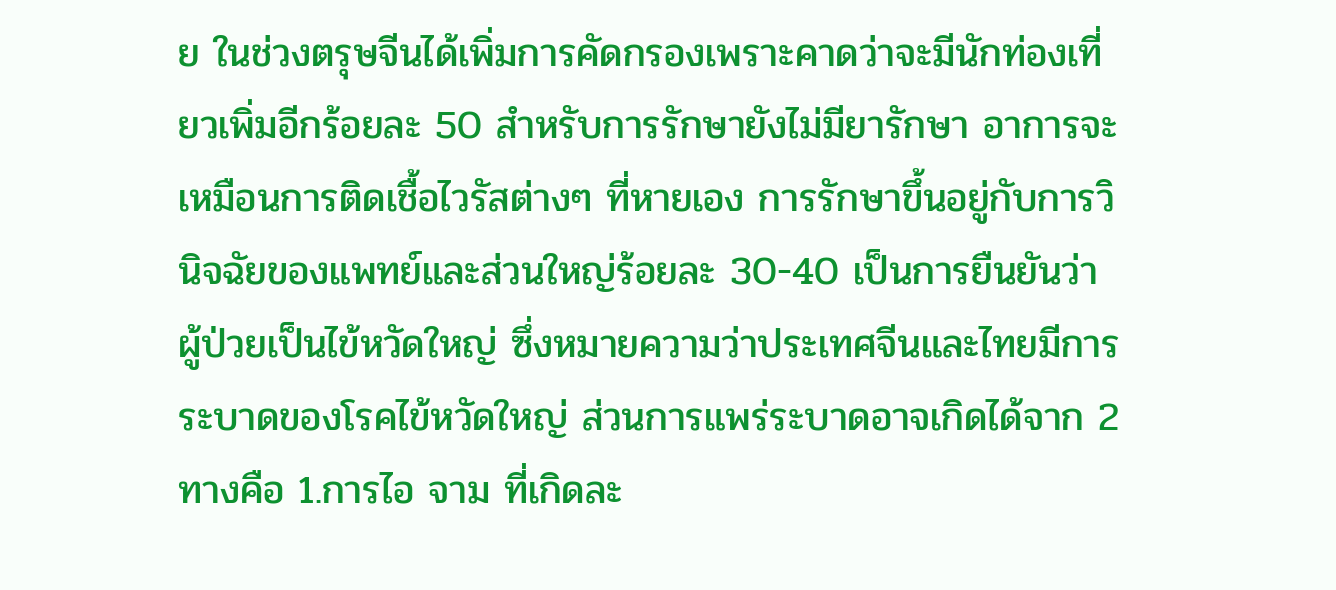ย ในช่วงตรุษจีนได้เพิ่มการคัดกรองเพราะคาดว่าจะมีนักท่องเที่ยวเพิ่มอีกร้อยละ 50 สำหรับการรักษายังไม่มียารักษา อาการจะเหมือนการติดเชื้อไวรัสต่างๆ ที่หายเอง การรักษาขึ้นอยู่กับการวินิจฉัยของแพทย์และส่วนใหญ่ร้อยละ 30-40 เป็นการยืนยันว่าผู้ป่วยเป็นไข้หวัดใหญ่ ซึ่งหมายความว่าประเทศจีนและไทยมีการระบาดของโรคไข้หวัดใหญ่ ส่วนการแพร่ระบาดอาจเกิดได้จาก 2 ทางคือ 1.การไอ จาม ที่เกิดละ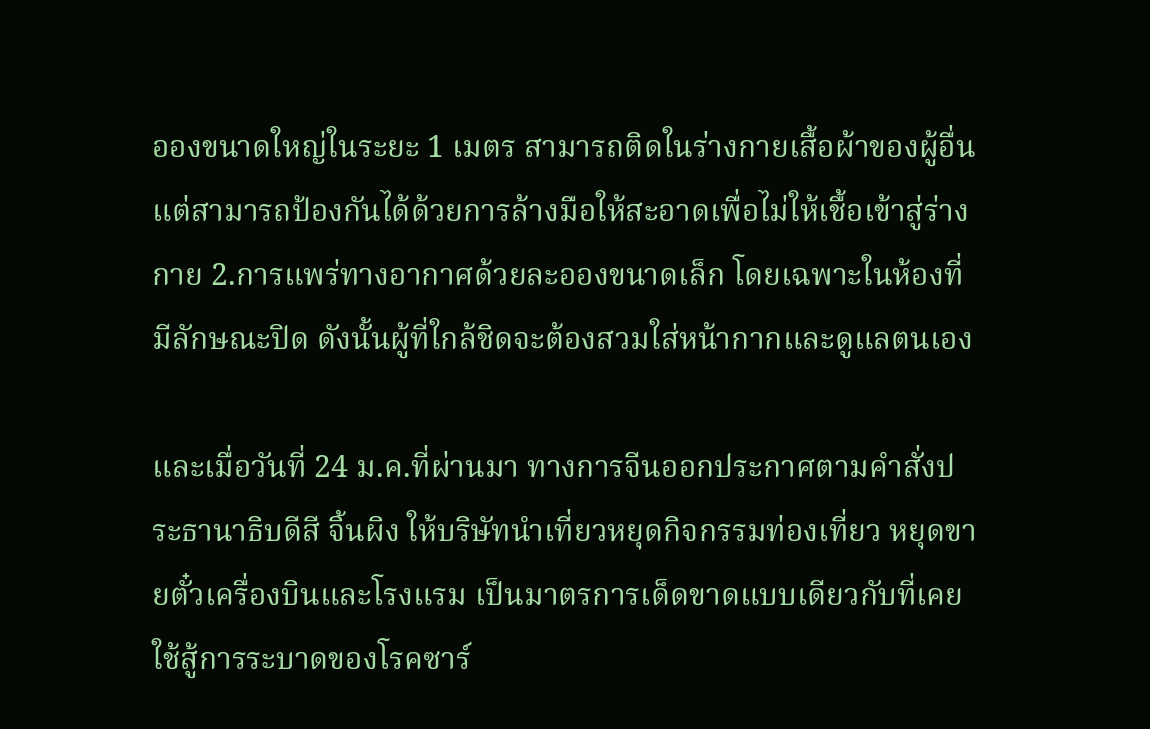อองขนาดใหญ่ในระยะ 1 เมตร สามารถติดในร่างกายเสื้อผ้าของผู้อื่น แต่สามารถป้องกันได้ด้วยการล้างมือให้สะอาดเพื่อไม่ให้เชื้อเข้าสู่ร่างกาย 2.การแพร่ทางอากาศด้วยละอองขนาดเล็ก โดยเฉพาะในห้องที่มีลักษณะปิด ดังนั้นผู้ที่ใกล้ชิดจะต้องสวมใส่หน้ากากและดูแลตนเอง

และเมื่อวันที่ 24 ม.ค.ที่ผ่านมา ทางการจีนออกประกาศตามคำสั่งประธานาธิบดีสี จิ้นผิง ให้บริษัทนำเที่ยวหยุดกิจกรรมท่องเที่ยว หยุดขายตั๋วเครื่องบินและโรงแรม เป็นมาตรการเด็ดขาดแบบเดียวกับที่เคยใช้สู้การระบาดของโรคซาร์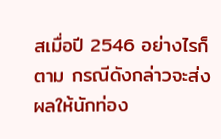สเมื่อปี 2546 อย่างไรก็ตาม กรณีดังกล่าวจะส่งผลให้นักท่อง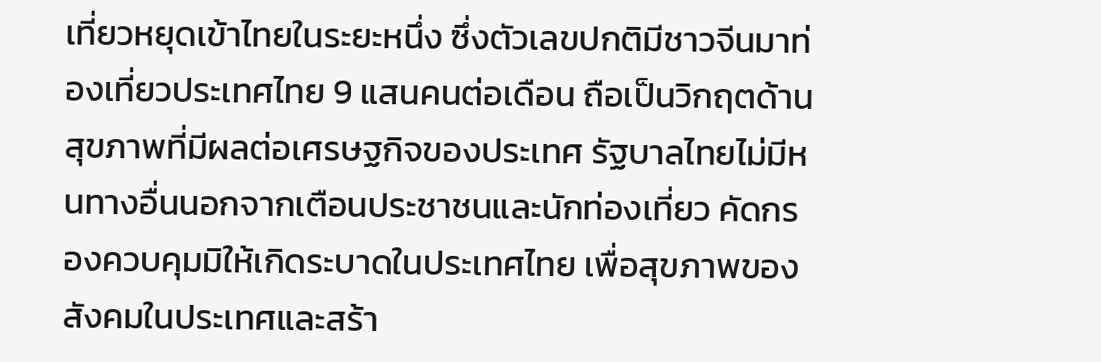เที่ยวหยุดเข้าไทยในระยะหนึ่ง ซึ่งตัวเลขปกติมีชาวจีนมาท่องเที่ยวประเทศไทย 9 แสนคนต่อเดือน ถือเป็นวิกฤตด้านสุขภาพที่มีผลต่อเศรษฐกิจของประเทศ รัฐบาลไทยไม่มีหนทางอื่นนอกจากเตือนประชาชนและนักท่องเที่ยว คัดกรองควบคุมมิให้เกิดระบาดในประเทศไทย เพื่อสุขภาพของสังคมในประเทศและสร้า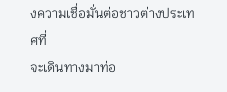งความเชื่อมั่นต่อชาวต่างประเทศที่
จะเดินทางมาท่อ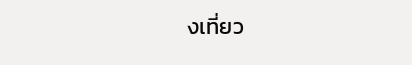งเที่ยว